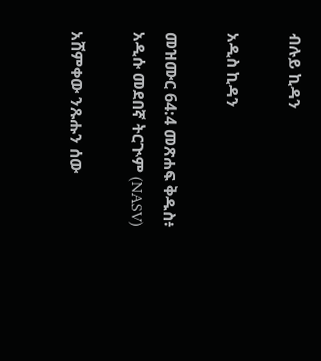ብሉይ ኪዳን

አዲስ ኪዳን

መዝሙር 64:4 መጽሐፍ ቅዱስ፥ አዲሱ መደበኛ ትርጒም (NASV)

አሸምቀው ንጹሑን ሰው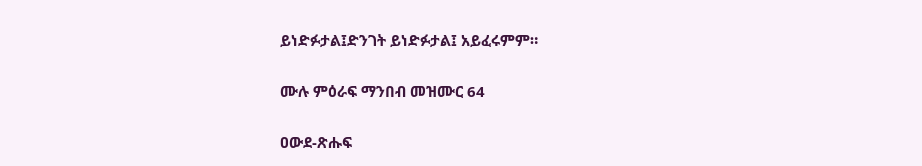ይነድፉታል፤ድንገት ይነድፉታል፤ አይፈሩምም።

ሙሉ ምዕራፍ ማንበብ መዝሙር 64

ዐውደ-ጽሑፍ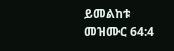ይመልከቱ መዝሙር 64:4